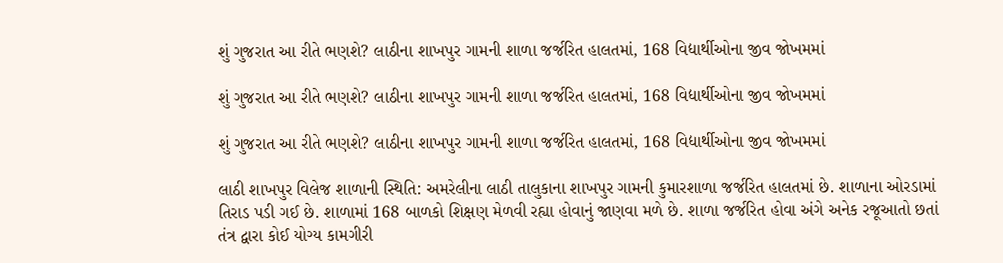શું ગુજરાત આ રીતે ભણશે? લાઠીના શાખપુર ગામની શાળા જર્જરિત હાલતમાં, 168 વિદ્યાર્થીઓના જીવ જોખમમાં

શું ગુજરાત આ રીતે ભણશે? લાઠીના શાખપુર ગામની શાળા જર્જરિત હાલતમાં, 168 વિદ્યાર્થીઓના જીવ જોખમમાં

શું ગુજરાત આ રીતે ભણશે? લાઠીના શાખપુર ગામની શાળા જર્જરિત હાલતમાં, 168 વિદ્યાર્થીઓના જીવ જોખમમાં

લાઠી શાખપુર વિલેજ શાળાની સ્થિતિ: અમરેલીના લાઠી તાલુકાના શાખપુર ગામની કુમારશાળા જર્જરિત હાલતમાં છે. શાળાના ઓરડામાં તિરાડ પડી ગઈ છે. શાળામાં 168 બાળકો શિક્ષણ મેળવી રહ્યા હોવાનું જાણવા મળે છે. શાળા જર્જરિત હોવા અંગે અનેક રજૂઆતો છતાં તંત્ર દ્વારા કોઈ યોગ્ય કામગીરી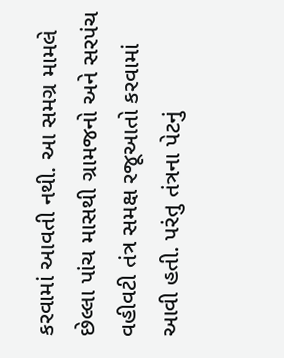કરવામાં આવતી નથી. આ સમગ્ર મામલે છેલ્લા પાંચ માસથી ગ્રામજનો અને સરપંચ વહીવટી તંત્ર સમક્ષ રજૂઆતો કરવામાં આવી હતી. પરંતુ તંત્રના પેટનું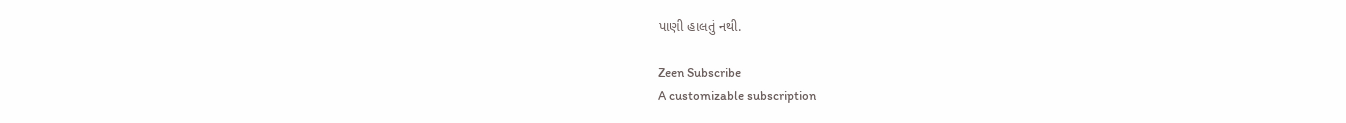પાણી હાલતું નથી.

Zeen Subscribe
A customizable subscription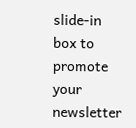slide-in box to promote your newsletter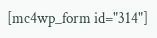[mc4wp_form id="314"]